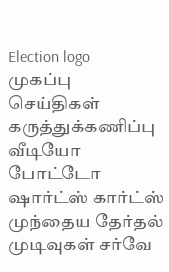Election logo
முகப்பு செய்திகள் கருத்துக்கணிப்பு வீடியோ போட்டோ ஷார்ட்ஸ் கார்ட்ஸ் முந்தைய தேர்தல் முடிவுகள் சர்வே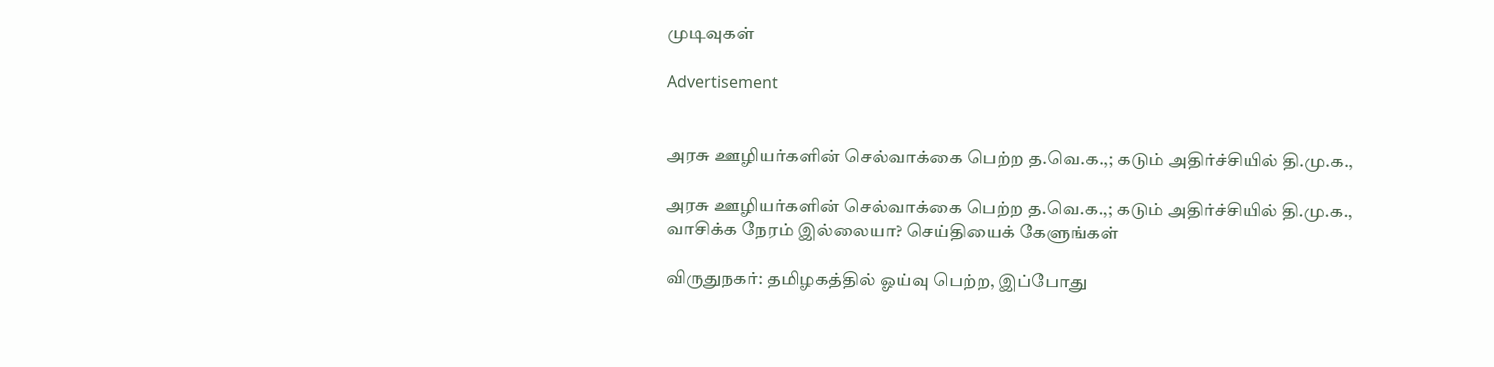முடிவுகள்

Advertisement


அரசு ஊழியர்களின் செல்வாக்கை பெற்ற த.வெ.க.,; கடும் அதிர்ச்சியில் தி.மு.க.,

அரசு ஊழியர்களின் செல்வாக்கை பெற்ற த.வெ.க.,; கடும் அதிர்ச்சியில் தி.மு.க.,
வாசிக்க நேரம் இல்லையா? செய்தியைக் கேளுங்கள்

விருதுநகர்: தமிழகத்தில் ஓய்வு பெற்ற, இப்போது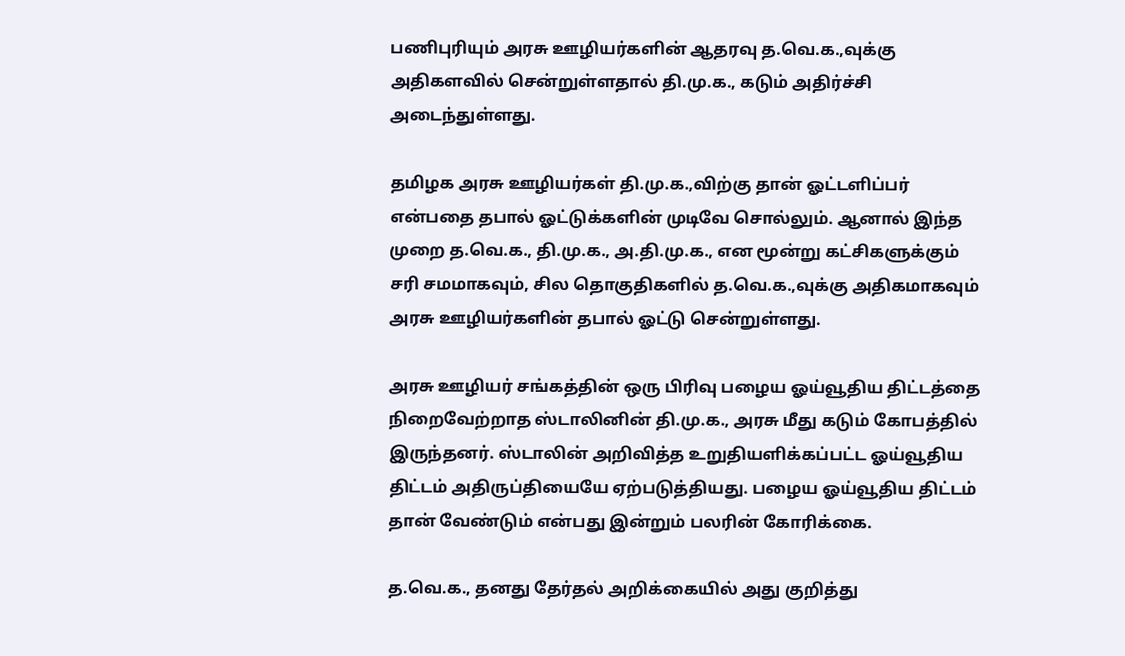பணிபுரியும் அரசு ஊழியர்களின் ஆதரவு த.வெ.க.,வுக்கு அதிகளவில் சென்றுள்ளதால் தி.மு.க., கடும் அதிர்ச்சி அடைந்துள்ளது.

தமிழக அரசு ஊழியர்கள் தி.மு.க.,விற்கு தான் ஓட்டளிப்பர் என்பதை தபால் ஓட்டுக்களின் முடிவே சொல்லும். ஆனால் இந்த முறை த.வெ.க., தி.மு.க., அ.தி.மு.க., என மூன்று கட்சிகளுக்கும் சரி சமமாகவும், சில தொகுதிகளில் த.வெ.க.,வுக்கு அதிகமாகவும் அரசு ஊழியர்களின் தபால் ஓட்டு சென்றுள்ளது.

அரசு ஊழியர் சங்கத்தின் ஒரு பிரிவு பழைய ஓய்வூதிய திட்டத்தை நிறைவேற்றாத ஸ்டாலினின் தி.மு.க., அரசு மீது கடும் கோபத்தில் இருந்தனர். ஸ்டாலின் அறிவித்த உறுதியளிக்கப்பட்ட ஓய்வூதிய திட்டம் அதிருப்தியையே ஏற்படுத்தியது. பழைய ஓய்வூதிய திட்டம் தான் வேண்டும் என்பது இன்றும் பலரின் கோரிக்கை.

த.வெ.க., தனது தேர்தல் அறிக்கையில் அது குறித்து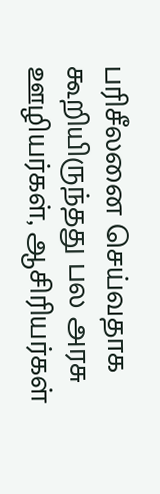பரிசீலனை செய்வதாக கூறியிருந்தது பல அரசு ஊழியர்கள், ஆசிரியர்கள்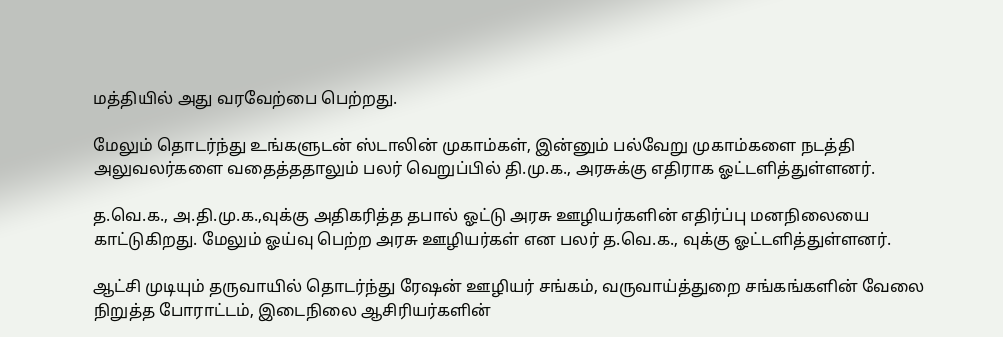மத்தியில் அது வரவேற்பை பெற்றது.

மேலும் தொடர்ந்து உங்களுடன் ஸ்டாலின் முகாம்கள், இன்னும் பல்வேறு முகாம்களை நடத்தி அலுவலர்களை வதைத்ததாலும் பலர் வெறுப்பில் தி.மு.க., அரசுக்கு எதிராக ஓட்டளித்துள்ளனர்.

த.வெ.க., அ.தி.மு.க.,வுக்கு அதிகரித்த தபால் ஓட்டு அரசு ஊழியர்களின் எதிர்ப்பு மனநிலையை காட்டுகிறது. மேலும் ஓய்வு பெற்ற அரசு ஊழியர்கள் என பலர் த.வெ.க., வுக்கு ஓட்டளித்துள்ளனர்.

ஆட்சி முடியும் தருவாயில் தொடர்ந்து ரேஷன் ஊழியர் சங்கம், வருவாய்த்துறை சங்கங்களின் வேலை நிறுத்த போராட்டம், இடைநிலை ஆசிரியர்களின்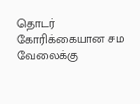தொடர் கோரிக்கையான சம வேலைக்கு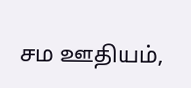சம ஊதியம்,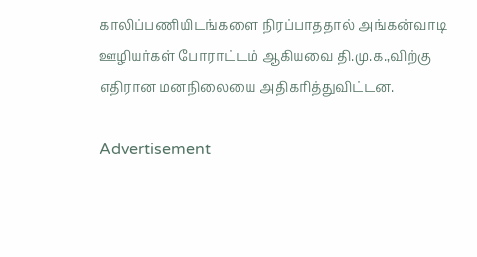காலிப்பணியிடங்களை நிரப்பாததால் அங்கன்வாடி ஊழியர்கள் போராட்டம் ஆகியவை தி.மு.க.,விற்கு எதிரான மனநிலையை அதிகரித்துவிட்டன.

Advertisement